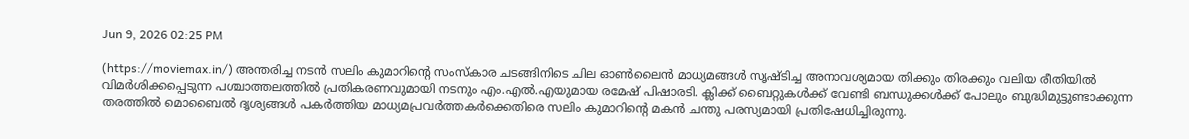Jun 9, 2026 02:25 PM

(https://moviemax.in/) അന്തരിച്ച നടൻ സലിം കുമാറിന്റെ സംസ്കാര ചടങ്ങിനിടെ ചില ഓൺലൈൻ മാധ്യമങ്ങൾ സൃഷ്ടിച്ച അനാവശ്യമായ തിക്കും തിരക്കും വലിയ രീതിയിൽ വിമർശിക്കപ്പെടുന്ന പശ്ചാത്തലത്തിൽ പ്രതികരണവുമായി നടനും എം.എൽ.എയുമായ രമേഷ് പിഷാരടി. ക്ലിക്ക് ബൈറ്റുകൾക്ക് വേണ്ടി ബന്ധുക്കൾക്ക് പോലും ബുദ്ധിമുട്ടുണ്ടാക്കുന്ന തരത്തിൽ മൊബൈൽ ദൃശ്യങ്ങൾ പകർത്തിയ മാധ്യമപ്രവർത്തകർക്കെതിരെ സലിം കുമാറിന്റെ മകൻ ചന്തു പരസ്യമായി പ്രതിഷേധിച്ചിരുന്നു.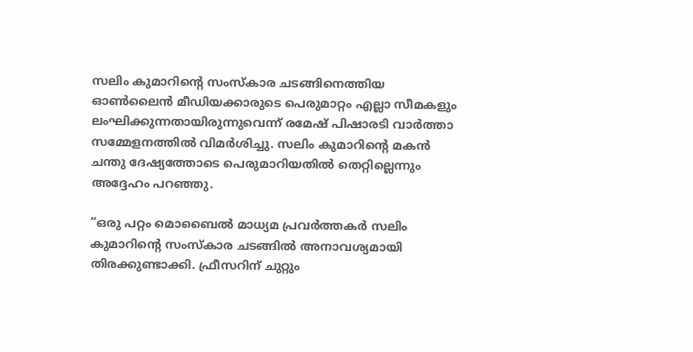സലിം കുമാറിന്‍റെ സംസ്കാര ചടങ്ങിനെത്തിയ ഓണ്‍ലൈന്‍ മീഡിയക്കാരുടെ പെരുമാറ്റം എല്ലാ സീമകളും ലംഘിക്കുന്നതായിരുന്നുവെന്ന് രമേഷ് പിഷാരടി വാര്‍ത്താ സമ്മേളനത്തില്‍ വിമര്‍ശിച്ചു. സലിം കുമാറിന്‍റെ മകന്‍ ചന്തു ദേഷ്യത്തോടെ പെരുമാറിയതില്‍ തെറ്റില്ലെന്നും അദ്ദേഹം പറഞ്ഞു.

“ഒരു പറ്റം മൊബൈൽ മാധ്യമ പ്രവർത്തകർ സലിം കുമാറിൻ്റെ സംസ്കാര ചടങ്ങിൽ അനാവശ്യമായി തിരക്കുണ്ടാക്കി. ഫ്രീസറിന് ചുറ്റും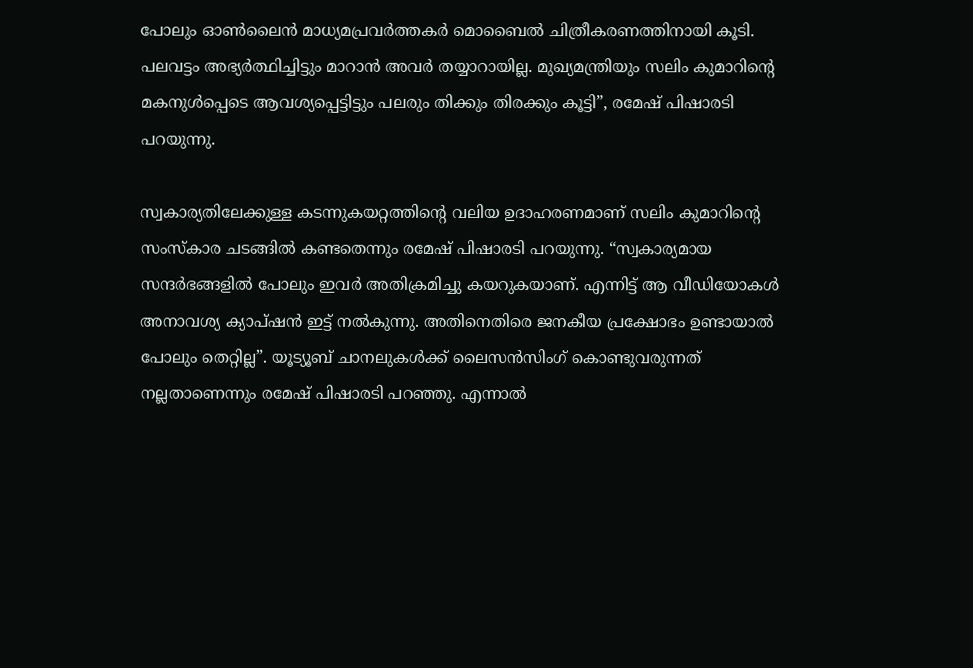പോലും ഓൺലൈൻ മാധ്യമപ്രവര്‍ത്തകര്‍ മൊബൈല്‍ ചിത്രീകരണത്തിനായി കൂടി. പലവട്ടം അഭ്യർത്ഥിച്ചിട്ടും മാറാൻ അവർ തയ്യാറായില്ല. മുഖ്യമന്ത്രിയും സലിം കുമാറിൻ്റെ മകനുൾപ്പെടെ ആവശ്യപ്പെട്ടിട്ടും പലരും തിക്കും തിരക്കും കൂട്ടി”, രമേഷ് പിഷാരടി പറയുന്നു.

സ്വകാര്യതിലേക്കുള്ള കടന്നുകയറ്റത്തിൻ്റെ വലിയ ഉദാഹരണമാണ് സലിം കുമാറിൻ്റെ സംസ്കാര ചടങ്ങിൽ കണ്ടതെന്നും രമേഷ് പിഷാരടി പറയുന്നു. “സ്വകാര്യമായ സന്ദർഭങ്ങളിൽ പോലും ഇവർ അതിക്രമിച്ചു കയറുകയാണ്. എന്നിട്ട് ആ വീഡിയോകള്‍ അനാവശ്യ ക്യാപ്ഷൻ ഇട്ട് നൽകുന്നു. അതിനെതിരെ ജനകീയ പ്രക്ഷോഭം ഉണ്ടായാൽ പോലും തെറ്റില്ല”. യൂട്യൂബ് ചാനലുകൾക്ക് ലൈസൻസിംഗ് കൊണ്ടുവരുന്നത് നല്ലതാണെന്നും രമേഷ് പിഷാരടി പറഞ്ഞു. എന്നാല്‍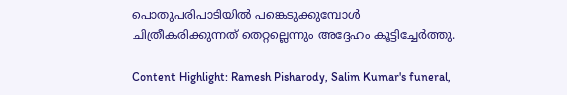പൊതുപരിപാടിയിൽ പങ്കെടുക്കുമ്പോൾ ചിത്രീകരിക്കുന്നത് തെറ്റല്ലെന്നും അദ്ദേഹം കൂട്ടിച്ചേര്‍ത്തു.

Content Highlight: Ramesh Pisharody, Salim Kumar's funeral,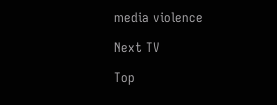media violence

Next TV

Top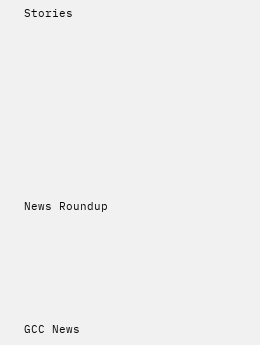Stories










News Roundup






GCC News